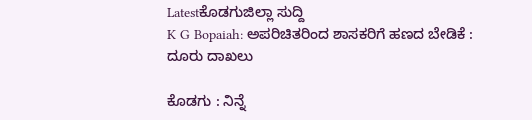Latestಕೊಡಗುಜಿಲ್ಲಾ ಸುದ್ದಿ
K G Bopaiah: ಅಪರಿಚಿತರಿಂದ ಶಾಸಕರಿಗೆ ಹಣದ ಬೇಡಿಕೆ : ದೂರು ದಾಖಲು

ಕೊಡಗು : ನಿನ್ನೆ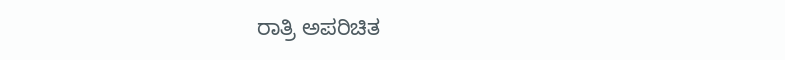ರಾತ್ರಿ ಅಪರಿಚಿತ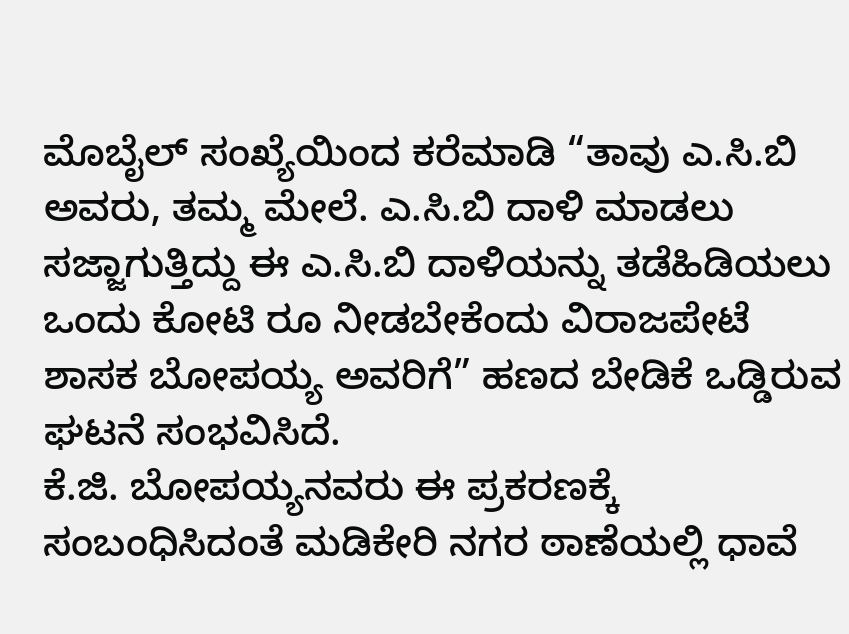ಮೊಬೈಲ್ ಸಂಖ್ಯೆಯಿಂದ ಕರೆಮಾಡಿ “ತಾವು ಎ.ಸಿ.ಬಿ ಅವರು, ತಮ್ಮ ಮೇಲೆ. ಎ.ಸಿ.ಬಿ ದಾಳಿ ಮಾಡಲು ಸಜ್ಜಾಗುತ್ತಿದ್ದು ಈ ಎ.ಸಿ.ಬಿ ದಾಳಿಯನ್ನು ತಡೆಹಿಡಿಯಲು ಒಂದು ಕೋಟಿ ರೂ ನೀಡಬೇಕೆಂದು ವಿರಾಜಪೇಟೆ ಶಾಸಕ ಬೋಪಯ್ಯ ಅವರಿಗೆ” ಹಣದ ಬೇಡಿಕೆ ಒಡ್ಡಿರುವ ಘಟನೆ ಸಂಭವಿಸಿದೆ.
ಕೆ.ಜಿ. ಬೋಪಯ್ಯನವರು ಈ ಪ್ರಕರಣಕ್ಕೆ ಸಂಬಂಧಿಸಿದಂತೆ ಮಡಿಕೇರಿ ನಗರ ಠಾಣೆಯಲ್ಲಿ ಧಾವೆ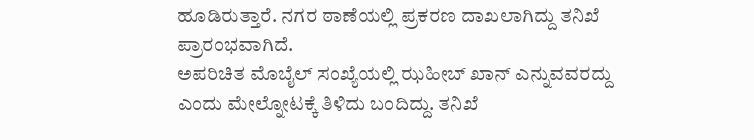ಹೂಡಿರುತ್ತಾರೆ. ನಗರ ಠಾಣೆಯಲ್ಲಿ ಪ್ರಕರಣ ದಾಖಲಾಗಿದ್ದು ತನಿಖೆ ಪ್ರಾರಂಭವಾಗಿದೆ.
ಅಪರಿಚಿತ ಮೊಬೈಲ್ ಸಂಖ್ಯೆಯಲ್ಲಿ ಝಹೀಬ್ ಖಾನ್ ಎನ್ನುವವರದ್ದು ಎಂದು ಮೇಲ್ನೋಟಕ್ಕೆ ತಿಳಿದು ಬಂದಿದ್ದು. ತನಿಖೆ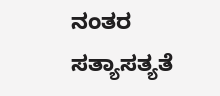ನಂತರ ಸತ್ಯಾಸತ್ಯತೆ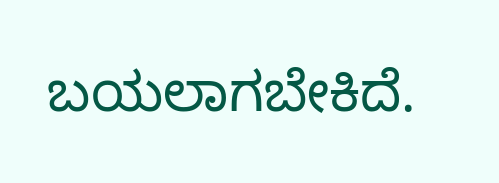ಬಯಲಾಗಬೇಕಿದೆ.